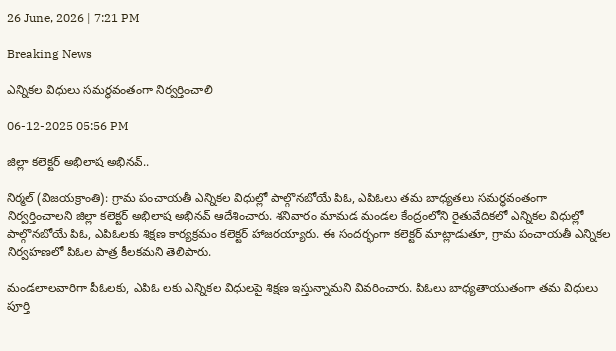26 June, 2026 | 7:21 PM

Breaking News

ఎన్నికల విధులు సమర్థవంతంగా నిర్వర్తించాలి

06-12-2025 05:56 PM

జిల్లా కలెక్టర్ అభిలాష అభినవ్..

నిర్మల్ (విజయక్రాంతి): గ్రామ పంచాయతీ ఎన్నికల విధుల్లో పాల్గొనబోయే పిఓ, ఎపిఓలు తమ బాధ్యతలు సమర్థవంతంగా నిర్వర్తించాలని జిల్లా కలెక్టర్ అభిలాష అభినవ్ ఆదేశించారు. శనివారం మామడ మండల కేంద్రంలోని రైతువేదికలో ఎన్నికల విధుల్లో పాల్గొనబోయే పిఓ, ఎపిఓలకు శిక్షణ కార్యక్రమం కలెక్టర్ హాజరయ్యారు. ఈ సందర్భంగా కలెక్టర్ మాట్లాడుతూ, గ్రామ పంచాయతీ ఎన్నికల నిర్వహణలో పిఓల పాత్ర కీలకమని తెలిపారు.

మండలాలవారిగా పీఓలకు, ఎపిఓ లకు ఎన్నికల విధులపై శిక్షణ ఇస్తున్నామని వివరించారు. పిఓలు బాధ్యతాయుతంగా తమ విధులు పూర్తి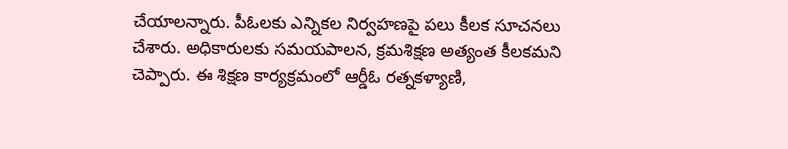చేయాలన్నారు. పీఓలకు ఎన్నికల నిర్వహణపై పలు కీలక సూచనలు చేశారు. అధికారులకు సమయపాలన, క్రమశిక్షణ అత్యంత కీలకమని చెప్పారు. ఈ శిక్షణ కార్యక్రమంలో ఆర్డీఓ రత్నకళ్యాణి,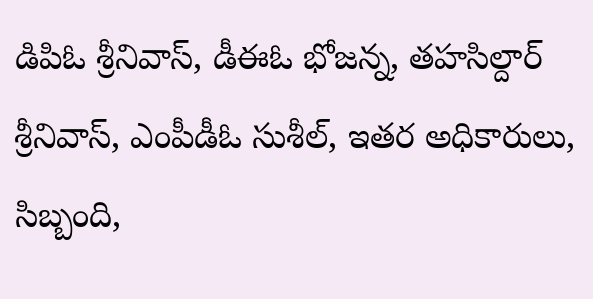డిపిఓ శ్రీనివాస్, డీఈఓ భోజన్న, తహసిల్దార్ శ్రీనివాస్, ఎంపీడీఓ సుశీల్, ఇతర అధికారులు, సిబ్బంది,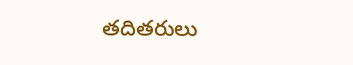తదితరులు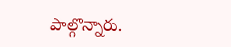పాల్గొన్నారు.